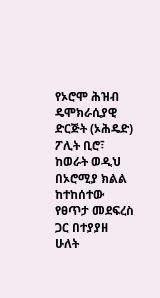የኦሮሞ ሕዝብ ዴሞክራሲያዊ ድርጅት (ኦሕዴድ) ፖሊት ቢሮ፣ ከወራት ወዲህ በኦሮሚያ ክልል ከተከሰተው የፀጥታ መደፍረስ ጋር በተያያዘ ሁለት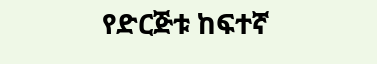የድርጅቱ ከፍተኛ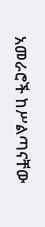አመራሮች ከሥልጣናቸው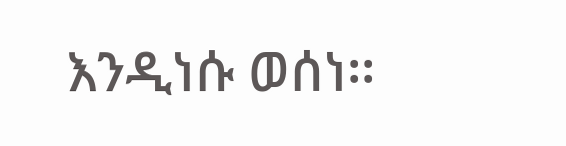እንዲነሱ ወሰነ፡፡